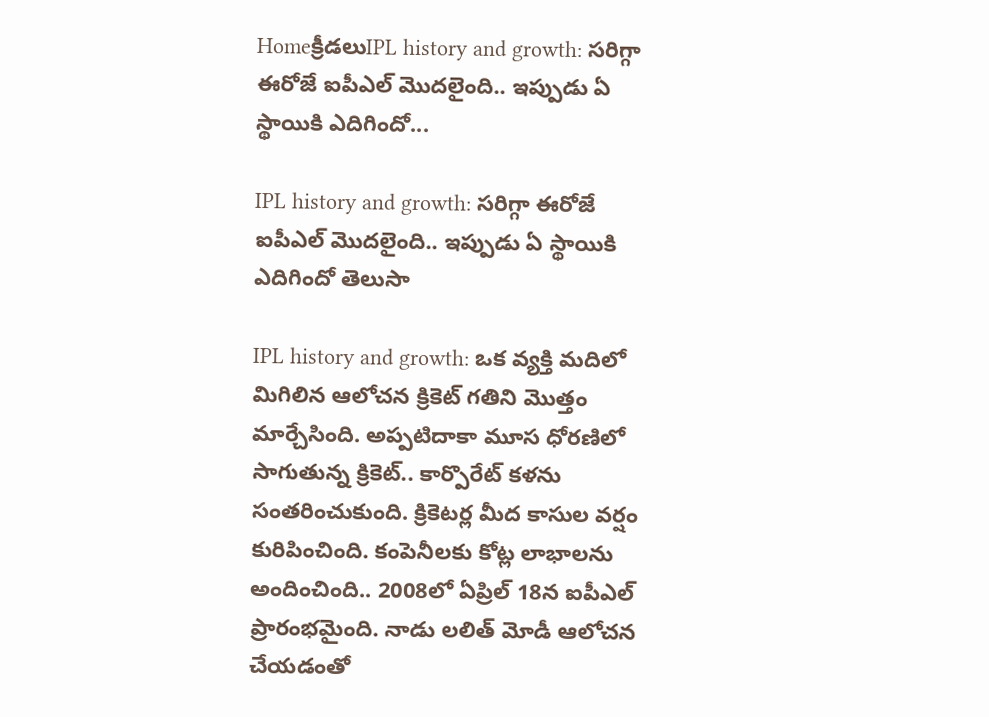Homeక్రీడలుIPL history and growth: సరిగ్గా ఈరోజే ఐపీఎల్ మొదలైంది.. ఇప్పుడు ఏ స్థాయికి ఎదిగిందో...

IPL history and growth: సరిగ్గా ఈరోజే ఐపీఎల్ మొదలైంది.. ఇప్పుడు ఏ స్థాయికి ఎదిగిందో తెలుసా

IPL history and growth: ఒక వ్యక్తి మదిలో మిగిలిన ఆలోచన క్రికెట్ గతిని మొత్తం మార్చేసింది. అప్పటిదాకా మూస ధోరణిలో సాగుతున్న క్రికెట్.. కార్పొరేట్ కళను సంతరించుకుంది. క్రికెటర్ల మీద కాసుల వర్షం కురిపించింది. కంపెనీలకు కోట్ల లాభాలను అందించింది.. 2008లో ఏప్రిల్ 18న ఐపీఎల్ ప్రారంభమైంది. నాడు లలిత్ మోడీ ఆలోచన చేయడంతో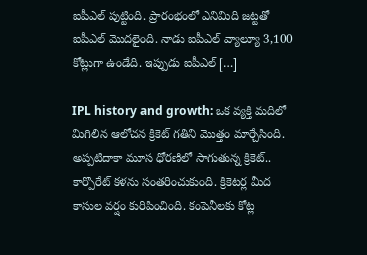ఐపీఎల్ పుట్టింది. ప్రారంభంలో ఎనిమిది జట్టతో ఐపీఎల్ మొదలైంది. నాడు ఐపీఎల్ వ్యాల్యూ 3,100 కోట్లుగా ఉండేది. ఇప్పుడు ఐపీఎల్ […]

IPL history and growth: ఒక వ్యక్తి మదిలో మిగిలిన ఆలోచన క్రికెట్ గతిని మొత్తం మార్చేసింది. అప్పటిదాకా మూస ధోరణిలో సాగుతున్న క్రికెట్.. కార్పొరేట్ కళను సంతరించుకుంది. క్రికెటర్ల మీద కాసుల వర్షం కురిపించింది. కంపెనీలకు కోట్ల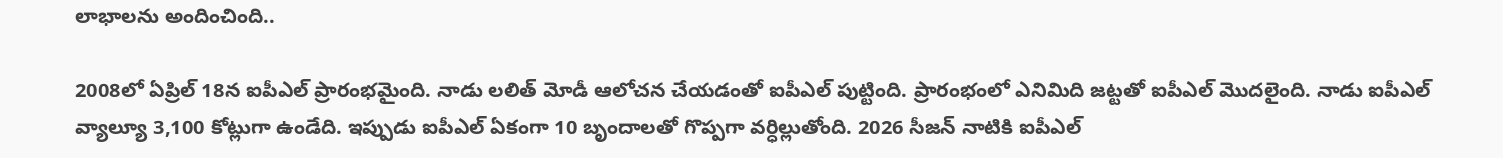లాభాలను అందించింది..

2008లో ఏప్రిల్ 18న ఐపీఎల్ ప్రారంభమైంది. నాడు లలిత్ మోడీ ఆలోచన చేయడంతో ఐపీఎల్ పుట్టింది. ప్రారంభంలో ఎనిమిది జట్టతో ఐపీఎల్ మొదలైంది. నాడు ఐపీఎల్ వ్యాల్యూ 3,100 కోట్లుగా ఉండేది. ఇప్పుడు ఐపీఎల్ ఏకంగా 10 బృందాలతో గొప్పగా వర్ధిల్లుతోంది. 2026 సీజన్ నాటికి ఐపీఎల్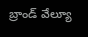బ్రాండ్ వేల్యూ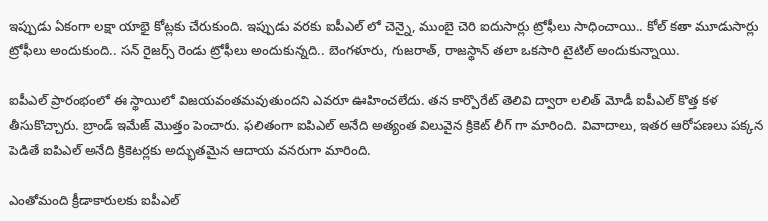ఇప్పుడు ఏకంగా లక్షా యాభై కోట్లకు చేరుకుంది. ఇప్పుడు వరకు ఐపీఎల్ లో చెన్నై, ముంబై చెరి ఐదుసార్లు ట్రోఫీలు సాధించాయి.. కోల్ కతా మూడుసార్లు ట్రోఫీలు అందుకుంది.. సన్ రైజర్స్ రెండు ట్రోఫీలు అందుకున్నది.. బెంగళూరు, గుజరాత్, రాజస్థాన్ తలా ఒకసారి టైటిల్ అందుకున్నాయి.

ఐపీఎల్ ప్రారంభంలో ఈ స్థాయిలో విజయవంతమవుతుందని ఎవరూ ఊహించలేదు. తన కార్పొరేట్ తెలివి ద్వారా లలిత్ మోడీ ఐపీఎల్ కొత్త కళ తీసుకొచ్చారు. బ్రాండ్ ఇమేజ్ మొత్తం పెంచారు. ఫలితంగా ఐపిఎల్ అనేది అత్యంత విలువైన క్రికెట్ లీగ్ గా మారింది. వివాదాలు, ఇతర ఆరోపణలు పక్కన పెడితే ఐపిఎల్ అనేది క్రికెటర్లకు అద్భుతమైన ఆదాయ వనరుగా మారింది.

ఎంతోమంది క్రీడాకారులకు ఐపీఎల్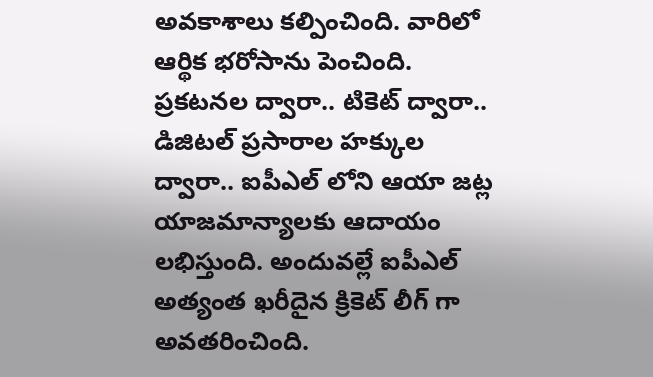అవకాశాలు కల్పించింది. వారిలో ఆర్థిక భరోసాను పెంచింది. ప్రకటనల ద్వారా.. టికెట్ ద్వారా.. డిజిటల్ ప్రసారాల హక్కుల ద్వారా.. ఐపీఎల్ లోని ఆయా జట్ల యాజమాన్యాలకు ఆదాయం లభిస్తుంది. అందువల్లే ఐపీఎల్ అత్యంత ఖరీదైన క్రికెట్ లీగ్ గా అవతరించింది.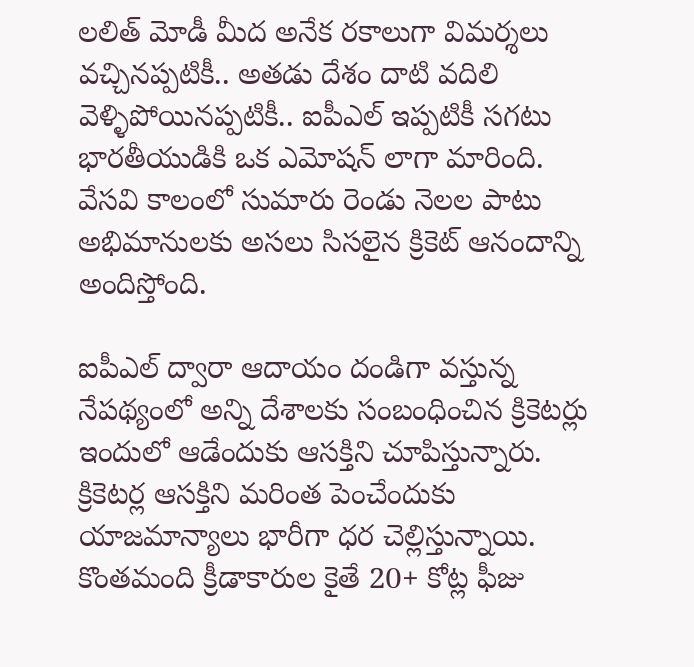లలిత్ మోడీ మీద అనేక రకాలుగా విమర్శలు వచ్చినప్పటికీ.. అతడు దేశం దాటి వదిలి వెళ్ళిపోయినప్పటికీ.. ఐపీఎల్ ఇప్పటికీ సగటు భారతీయుడికి ఒక ఎమోషన్ లాగా మారింది. వేసవి కాలంలో సుమారు రెండు నెలల పాటు అభిమానులకు అసలు సిసలైన క్రికెట్ ఆనందాన్ని అందిస్తోంది.

ఐపీఎల్ ద్వారా ఆదాయం దండిగా వస్తున్న నేపథ్యంలో అన్ని దేశాలకు సంబంధించిన క్రికెటర్లు ఇందులో ఆడేందుకు ఆసక్తిని చూపిస్తున్నారు. క్రికెటర్ల ఆసక్తిని మరింత పెంచేందుకు యాజమాన్యాలు భారీగా ధర చెల్లిస్తున్నాయి. కొంతమంది క్రీడాకారుల కైతే 20+ కోట్ల ఫీజు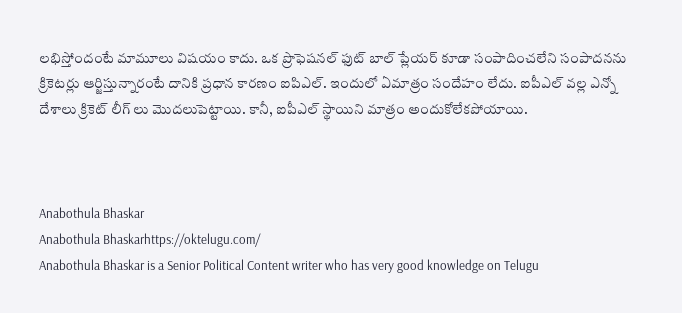లభిస్తోందంటే మామూలు విషయం కాదు. ఒక ప్రొఫెషనల్ ఫుట్ బాల్ ప్లేయర్ కూడా సంపాదించలేని సంపాదనను క్రికెటర్లు ఆర్జిస్తున్నారంటే దానికి ప్రధాన కారణం ఐపిఎల్. ఇందులో ఏమాత్రం సందేహం లేదు. ఐపీఎల్ వల్ల ఎన్నో దేశాలు క్రికెట్ లీగ్ లు మొదలుపెట్టాయి. కానీ, ఐపీఎల్ స్థాయిని మాత్రం అందుకోలేకపోయాయి.



Anabothula Bhaskar
Anabothula Bhaskarhttps://oktelugu.com/
Anabothula Bhaskar is a Senior Political Content writer who has very good knowledge on Telugu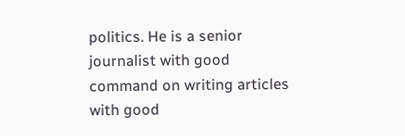politics. He is a senior journalist with good command on writing articles with good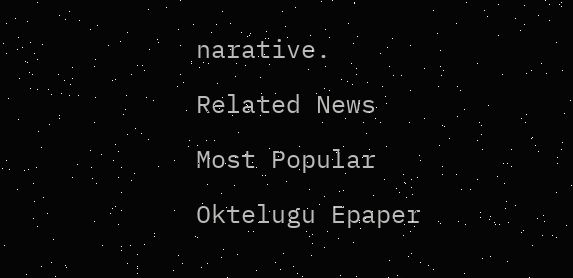narative.

Related News

Most Popular

Oktelugu Epaper